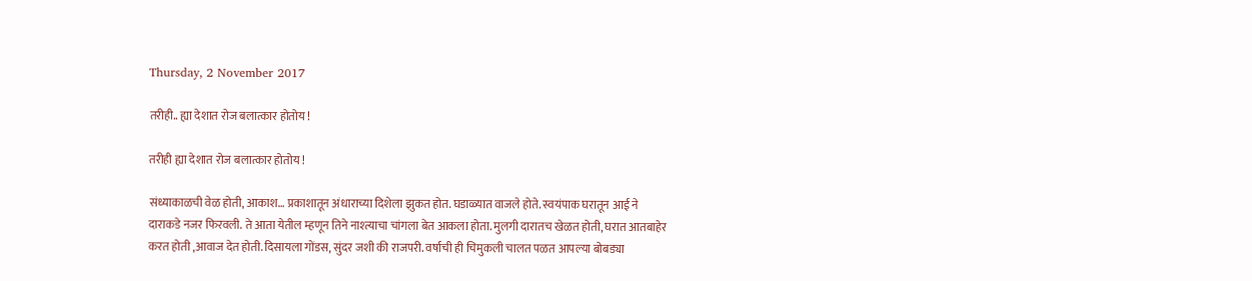Thursday, 2 November 2017

तरीही.. ह्या देशात रोज बलात्कार होतोय !

तरीही ह्या देशात रोज बलात्कार होतोय !

संध्याकाळची वेळ होती, आकाश… प्रकाशातून अंधाराच्या दिशेला झुकत होत. घडाळ्यात वाजले होते. स्वयंपाक घरातून आई ने दाराकडे नजर फिरवली. ते आता येतील म्हणून तिने नाश्त्याचा चांगला बेत आकला होता. मुलगी दारातच खेळत होती, घरात आतबाहेर करत होती ,आवाज देत होती. दिसायला गोंडस, सुंदर जशी की राजपरी. वर्षाची ही चिमुकली चालत पळत आपल्या बोबड्या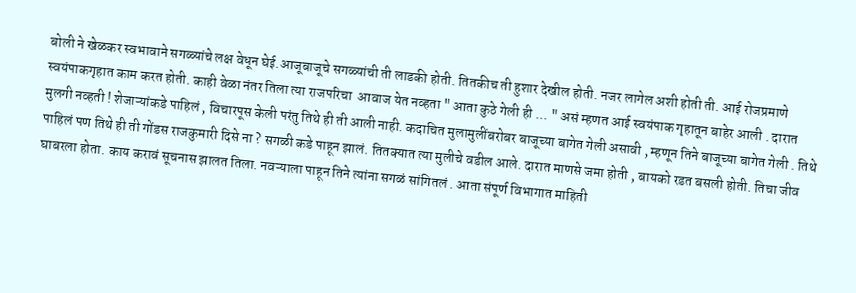बोली ने खेळकर स्वभावाने सगळ्यांचे लक्ष वेधून घेई.आजूबाजूचे सगळ्यांची ती लाडकी होती. तितकीच ती हुशार देखील होती. नजर लागेल अशी होती ती. आई रोजप्रमाणे स्वयंपाकगृहात काम करत होती. काही वेळा नंतर तिला त्या राजपरिचा  आवाज येत नव्हता " आता कुठे गेली ही ... " असं म्हणत आई स्वयंपाक गृहातून बाहेर आली . दारात मुलगी नव्हती ! शेजाऱ्यांकडे पाहिलं , विचारपूस केली परंतु तिथे ही ती आली नाही. कदाचित मुलामुलींबरोबर बाजूच्या बागेत गेली असावी , म्हणून तिने बाजूच्या बागेत गेली . तिथे पाहिलं पण तिथे ही ती गोंडस राजकुमारी दिसे ना ? सगळी कडे पाहून झालं. तितक्यात त्या मुलीचे वडील आले. दारात माणसे जमा होती , बायको रडत बसली होती. तिचा जीव घाबरला होता. काय करावं सूचनास झालत तिला. नवऱ्याला पाहून तिने त्यांना सगळं सांगितलं . आता संपूर्ण विभागात माहिती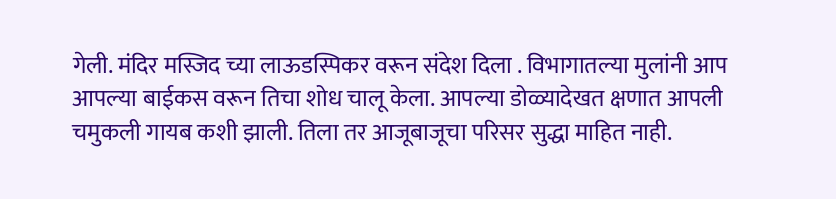गेली. मंदिर मस्जिद च्या लाऊडस्पिकर वरून संदेश दिला . विभागातल्या मुलांनी आप आपल्या बाईकस वरून तिचा शोध चालू केला. आपल्या डोळ्यादेखत क्षणात आपली चमुकली गायब कशी झाली. तिला तर आजूबाजूचा परिसर सुद्धा माहित नाही.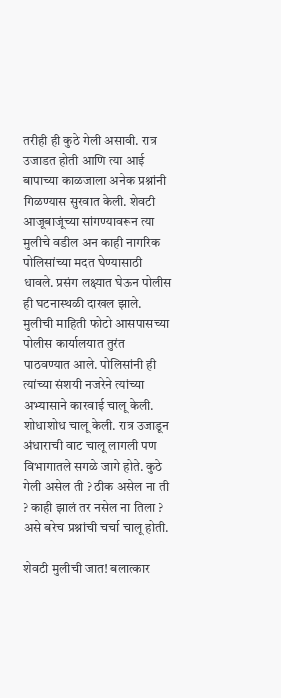तरीही ही कुठे गेली असावी. रात्र उजाडत होती आणि त्या आई बापाच्या काळजाला अनेक प्रश्नांनी गिळण्यास सुरवात केली. शेवटी आजूबाजूंच्या सांगण्यावरून त्या मुलीचे वडील अन काही नागरिक पोलिसांच्या मदत घेण्यासाठी धावले. प्रसंग लक्ष्यात घेऊन पोलीस ही घटनास्थळी दाखल झाले. मुलीची माहिती फोटो आसपासच्या पोलीस कार्यालयात तुरंत पाठवण्यात आले. पोलिसांनी ही त्यांच्या संशयी नजरेने त्यांच्या अभ्यासाने कारवाई चालू केली. शोधाशोध चालू केली. रात्र उजाडून अंधाराची वाट चालू लागली पण विभागातले सगळे जागे होते. कुठे गेली असेल ती ? ठीक असेल ना ती ? काही झालं तर नसेल ना तिला ? असे बरेच प्रश्नांची चर्चा चालू होती.

शेवटी मुलीची जात! बलात्कार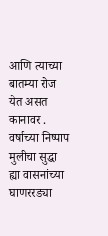आणि त्याच्या बातम्या रोज येत असत कानावर . वर्षाच्या निष्पाप मुलीचा सुद्धा ह्या वासनांच्या घाणररड्या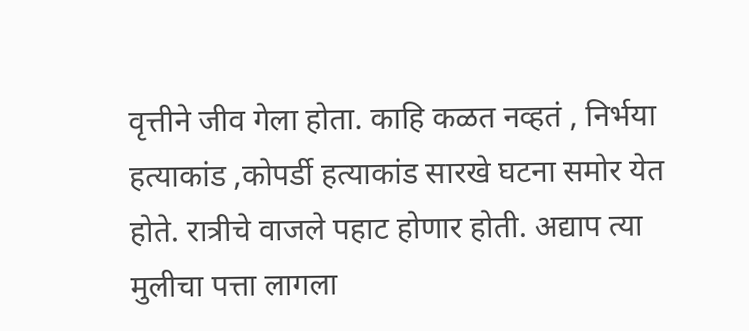वृत्तीने जीव गेला होता. काहि कळत नव्हतं , निर्भया हत्याकांड ,कोपर्डी हत्याकांड सारखे घटना समोर येत होते. रात्रीचे वाजले पहाट होणार होती. अद्याप त्या मुलीचा पत्ता लागला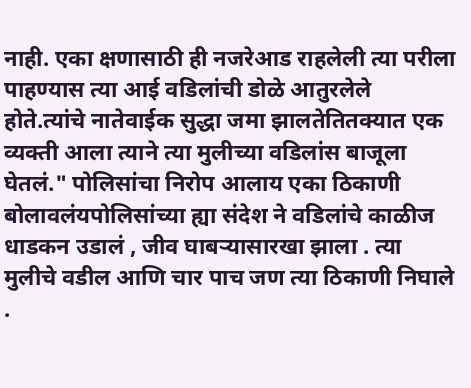नाही. एका क्षणासाठी ही नजरेआड राहलेली त्या परीला पाहण्यास त्या आई वडिलांची डोळे आतुरलेले होते.त्यांचे नातेवाईक सुद्धा जमा झालतेतितक्यात एक व्यक्ती आला त्याने त्या मुलीच्या वडिलांस बाजूला घेतलं." पोलिसांचा निरोप आलाय एका ठिकाणी बोलावलंयपोलिसांच्या ह्या संदेश ने वडिलांचे काळीज धाडकन उडालं , जीव घाबऱ्यासारखा झाला . त्या मुलीचे वडील आणि चार पाच जण त्या ठिकाणी निघाले .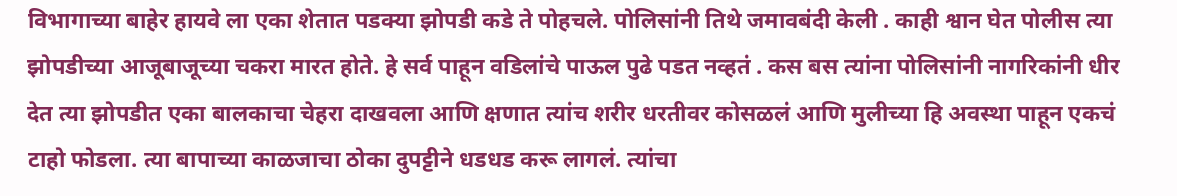विभागाच्या बाहेर हायवे ला एका शेतात पडक्या झोपडी कडे ते पोहचले. पोलिसांनी तिथे जमावबंदी केली . काही श्वान घेत पोलीस त्या झोपडीच्या आजूबाजूच्या चकरा मारत होते. हे सर्व पाहून वडिलांचे पाऊल पुढे पडत नव्हतं . कस बस त्यांना पोलिसांनी नागरिकांनी धीर देत त्या झोपडीत एका बालकाचा चेहरा दाखवला आणि क्षणात त्यांच शरीर धरतीवर कोसळलं आणि मुलीच्या हि अवस्था पाहून एकचं टाहो फोडला. त्या बापाच्या काळजाचा ठोका दुपट्टीने धडधड करू लागलं. त्यांचा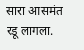सारा आसमंत रडू लागला.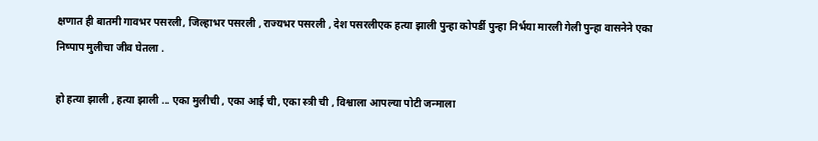क्षणात ही बातमी गावभर पसरली, जिल्हाभर पसरली , राज्यभर पसरली , देश पसरलीएक हत्या झाली पुन्हा कोपर्डी पुन्हा निर्भया मारली गेली पुन्हा वासनेने एका निष्पाप मुलीचा जीव घेतला .

हो हत्या झाली , हत्या झाली ... एका मुलीची , एका आई ची, एका स्त्री ची , विश्वाला आपल्या पोटी जन्माला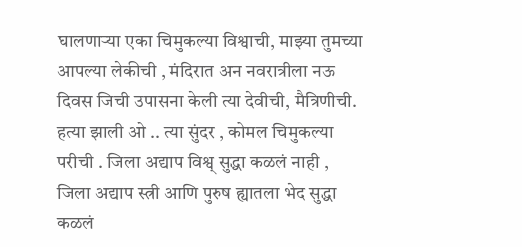घालणाऱ्या एका चिमुकल्या विश्वाची, माझ्या तुमच्या आपल्या लेकीची , मंदिरात अन नवरात्रीला नऊ दिवस जिची उपासना केली त्या देवीची, मैत्रिणीची.  हत्या झाली ओ .. त्या सुंदर , कोमल चिमुकल्या परीची . जिला अद्याप विश्व् सुद्धा कळलं नाही , जिला अद्याप स्त्री आणि पुरुष ह्यातला भेद सुद्धा कळलं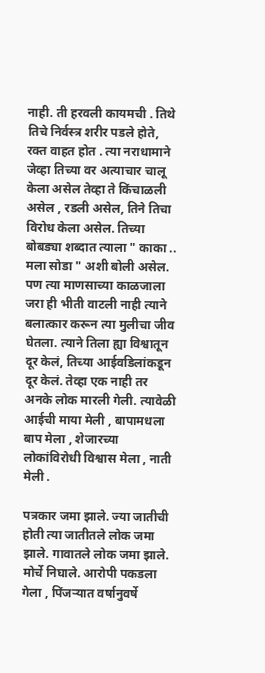नाही. ती हरवली कायमची . तिथे तिचे निर्वस्त्र शरीर पडले होते, रक्त वाहत होत . त्या नराधामाने जेव्हा तिच्या वर अत्याचार चालू केला असेल तेव्हा ते किंचाळली असेल , रडली असेल, तिने तिचा विरोध केला असेल. तिच्या बोबड्या शब्दात त्याला " काका .. मला सोडा " अशी बोली असेल. पण त्या माणसाच्या काळजाला जरा ही भीती वाटली नाही त्याने बलात्कार करून त्या मुलीचा जीव घेतला. त्याने तिला ह्या विश्वातून दूर केलं, तिच्या आईवडिलांकडून दूर केलं. तेव्हा एक नाही तर अनके लोक मारली गेली. त्यावेळी आईची माया मेली , बापामधला बाप मेला , शेजारच्या लोकांविरोधी विश्वास मेला , नाती मेली .

पत्रकार जमा झाले. ज्या जातीची होती त्या जातीतले लोक जमा झाले. गावातले लोक जमा झाले. मोर्चे निघाले. आरोपी पकडला गेला , पिंजऱ्यात वर्षानुवर्षे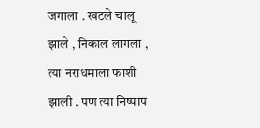जगाला . खटले चालू झाले , निकाल लागला , त्या नराधमाला फाशी झाली . पण त्या निष्पाप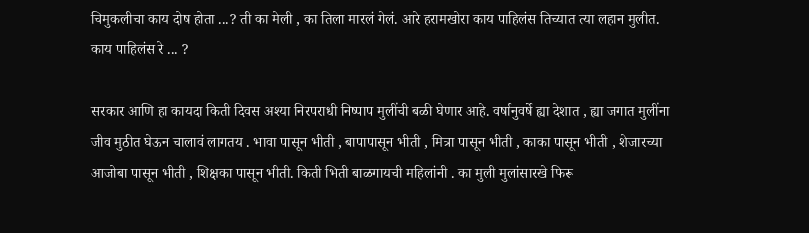चिमुकलीचा काय दोष होता ...? ती का मेली , का तिला मारलं गेलं. आरे हरामखोरा काय पाहिलंस तिच्यात त्या लहान मुलीत. काय पाहिलंस रे ... ?

सरकार आणि हा कायदा किती दिवस अश्या निरपराधी निष्पाप मुलींची बळी घेणार आहे. वर्षानुवर्षे ह्या देशात , ह्या जगात मुलींना जीव मुठीत घेऊन चालावं लागतय . भावा पासून भीती , बापापासून भीती , मित्रा पासून भीती , काका पासून भीती , शेजारच्या आजोबा पासून भीती , शिक्षका पासून भीती. किती भिती बाळगायची महिलांनी . का मुली मुलांसारखे फिरू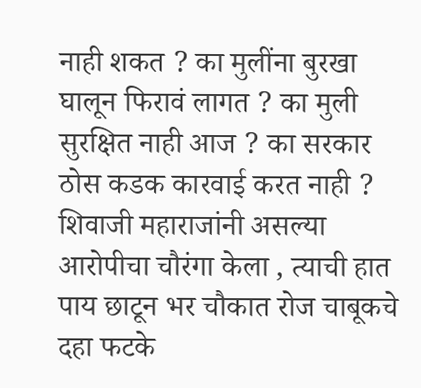नाही शकत ? का मुलींना बुरखा घालून फिरावं लागत ? का मुली सुरक्षित नाही आज ? का सरकार ठोस कडक कारवाई करत नाही ? शिवाजी महाराजांनी असल्या आरोपीचा चौरंगा केला , त्याची हात पाय छाटून भर चौकात रोज चाबूकचे दहा फटके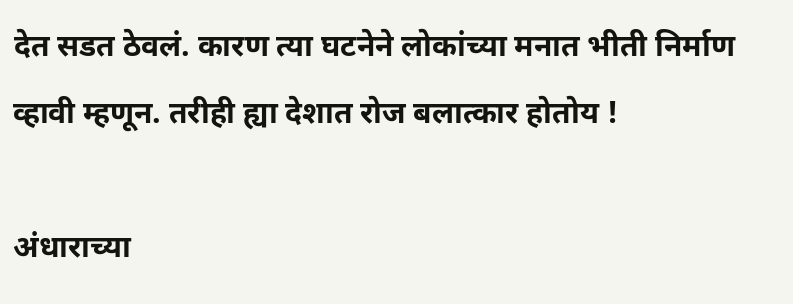देत सडत ठेवलं. कारण त्या घटनेने लोकांच्या मनात भीती निर्माण व्हावी म्हणून. तरीही ह्या देशात रोज बलात्कार होतोय !

अंधाराच्या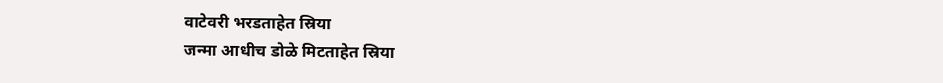वाटेवरी भरडताहेत स्रिया
जन्मा आधीच डोळे मिटताहेत स्रिया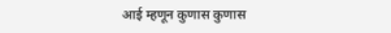आई म्हणून कुणास कुणास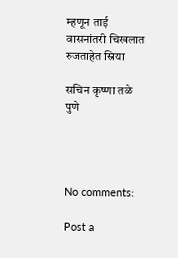म्हणून ताई
वासनांतरी चिखलात रुजताहेत स्रिया

सचिन कृष्णा तळे
पुणे




No comments:

Post a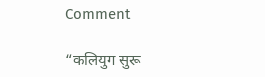Comment

“कलियुग सुरू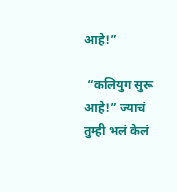आहे!”

 “कलियुग सुरू आहे!” ज्याचं तुम्ही भलं केलं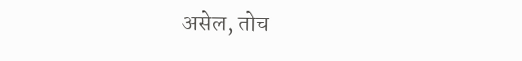असेल, तोच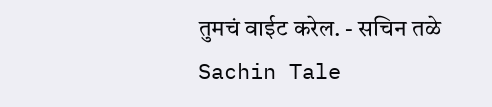तुमचं वाईट करेल. - सचिन तळे Sachin Tale